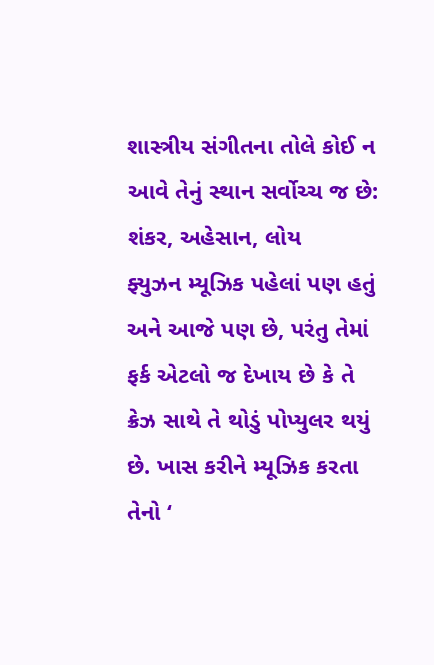શાસ્ત્રીય સંગીતના તોલે કોઈ ન આવે તેનું સ્થાન સર્વોચ્ચ જ છે: શંકર, અહેસાન, લોય
ફ્યુઝન મ્યૂઝિક પહેલાં પણ હતું અને આજે પણ છે, પરંતુ તેમાં ફર્ક એટલો જ દેખાય છે કે તે ક્રેઝ સાથે તે થોડું પોપ્યુલર થયું છે. ખાસ કરીને મ્યૂઝિક કરતા તેનો ‘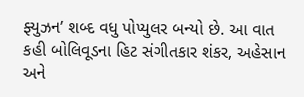ફ્યુઝન’ શબ્દ વધુ પોપ્યુલર બન્યો છે. આ વાત કહી બોલિવૂડના હિટ સંગીતકાર શંકર, અહેસાન અને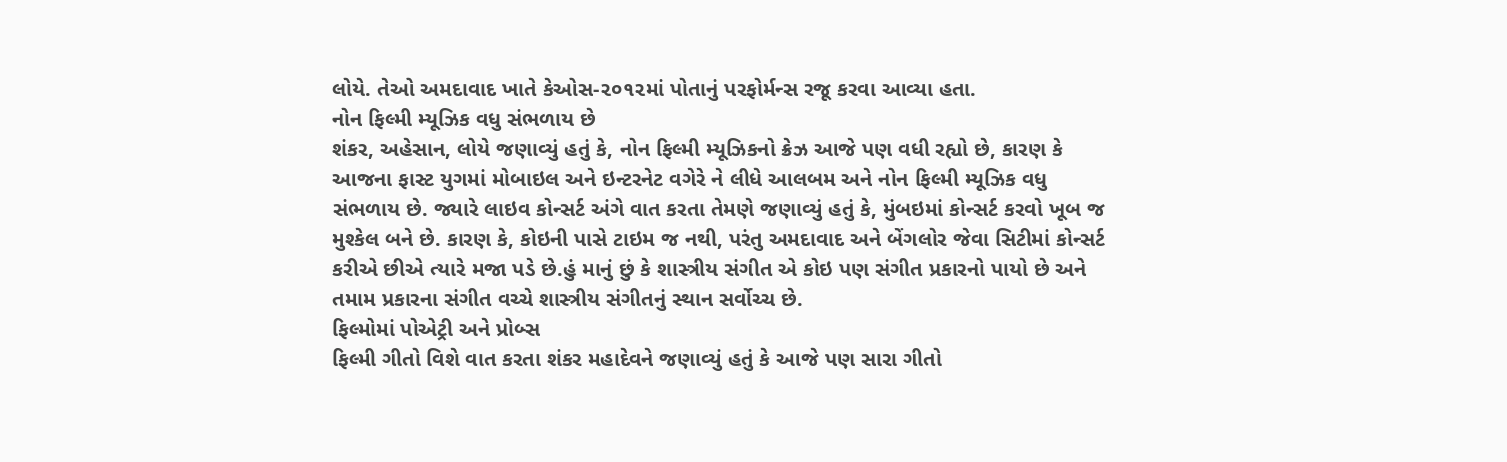લોયે. તેઓ અમદાવાદ ખાતે કેઓસ-૨૦૧૨માં પોતાનું પરફોર્મન્સ રજૂ કરવા આવ્યા હતા.
નોન ફિલ્મી મ્યૂઝિક વધુ સંભળાય છે
શંકર, અહેસાન, લોયે જણાવ્યું હતું કે, નોન ફિલ્મી મ્યૂઝિકનો ક્રેઝ આજે પણ વધી રહ્યો છે, કારણ કે આજના ફાસ્ટ યુગમાં મોબાઇલ અને ઇન્ટરનેટ વગેરે ને લીધે આલબમ અને નોન ફિલ્મી મ્યૂઝિક વધુ સંભળાય છે. જ્યારે લાઇવ કોન્સર્ટ અંગે વાત કરતા તેમણે જણાવ્યું હતું કે, મુંબઇમાં કોન્સર્ટ કરવો ખૂબ જ મુશ્કેલ બને છે. કારણ કે, કોઇની પાસે ટાઇમ જ નથી, પરંતુ અમદાવાદ અને બેંગલોર જેવા સિટીમાં કોન્સર્ટ કરીએ છીએ ત્યારે મજા પડે છે.હું માનું છું કે શાસ્ત્રીય સંગીત એ કોઇ પણ સંગીત પ્રકારનો પાયો છે અને તમામ પ્રકારના સંગીત વચ્ચે શાસ્ત્રીય સંગીતનું સ્થાન સર્વોચ્ચ છે.
ફિલ્મોમાં પોએટ્રી અને પ્રોબ્સ
ફિલ્મી ગીતો વિશે વાત કરતા શંકર મહાદેવને જણાવ્યું હતું કે આજે પણ સારા ગીતો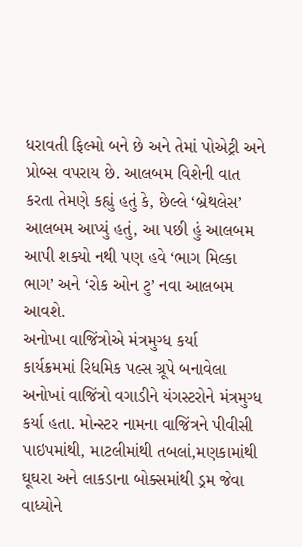ધરાવતી ફિલ્મો બને છે અને તેમાં પોએટ્રી અને પ્રોબ્સ વપરાય છે. આલબમ વિશેની વાત કરતા તેમણે કહ્યું હતું કે, છેલ્લે ‘બ્રેથલેસ’ આલબમ આપ્યું હતું, આ પછી હું આલબમ આપી શક્યો નથી પણ હવે ‘ભાગ મિલ્કા ભાગ’ અને ‘રોક ઓન ટુ’ નવા આલબમ આવશે.
અનોખા વાજિંત્રોએ મંત્રમુગ્ધ કર્યા
કાર્યક્રમમાં રિધમિક પલ્સ ગ્રૂપે બનાવેલા અનોખાં વાજિંત્રો વગાડીને યંગસ્ટરોને મંત્રમુગ્ધ કર્યા હતા. મોન્સ્ટર નામના વાજિંત્રને પીવીસી પાઇપમાંથી, માટલીમાંથી તબલાં,મણકામાંથી ઘૂઘરા અને લાકડાના બોક્સમાંથી ડ્રમ જેવા વાધ્યોને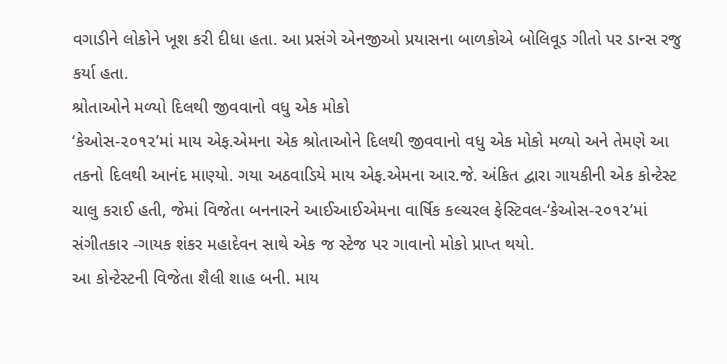વગાડીને લોકોને ખૂશ કરી દીધા હતા. આ પ્રસંગે એનજીઓ પ્રયાસના બાળકોએ બોલિવૂડ ગીતો પર ડાન્સ રજુ કર્યા હતા.
શ્રોતાઓને મળ્યો દિલથી જીવવાનો વધુ એક મોકો
‘કેઓસ-૨૦૧૨’માં માય એફ.એમના એક શ્રોતાઓને દિલથી જીવવાનો વધુ એક મોકો મળ્યો અને તેમણે આ તકનો દિલથી આનંદ માણ્યો. ગયા અઠવાડિયે માય એફ.એમના આર.જે. અંકિત દ્વારા ગાયકીની એક કોન્ટેસ્ટ ચાલુ કરાઈ હતી, જેમાં વિજેતા બનનારને આઈઆઈએમના વાર્ષિક કલ્ચરલ ફેસ્ટિવલ-‘કેઓસ-૨૦૧૨’માં સંગીતકાર -ગાયક શંકર મહાદેવન સાથે એક જ સ્ટેજ પર ગાવાનો મોકો પ્રાપ્ત થયો.
આ કોન્ટેસ્ટની વિજેતા શૈલી શાહ બની. માય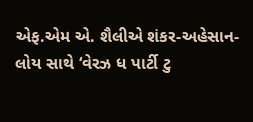એફ.એમ એ. શૈલીએ શંકર-અહેસાન-લોય સાથે ‘વેરઝ ધ પાર્ટી ટુ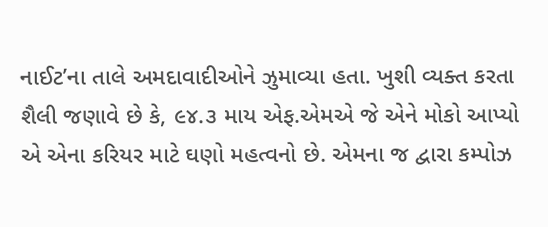નાઈટ’ના તાલે અમદાવાદીઓને ઝુમાવ્યા હતા. ખુશી વ્યક્ત કરતા શૈલી જણાવે છે કે, ૯૪.૩ માય એફ.એમએ જે એને મોકો આપ્યો એ એના કરિયર માટે ઘણો મહત્વનો છે. એમના જ દ્વારા કમ્પોઝ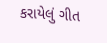કરાયેલું ગીત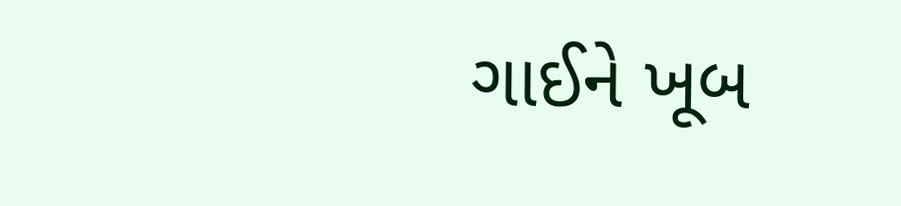ગાઈને ખૂબ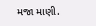મજા માણી.